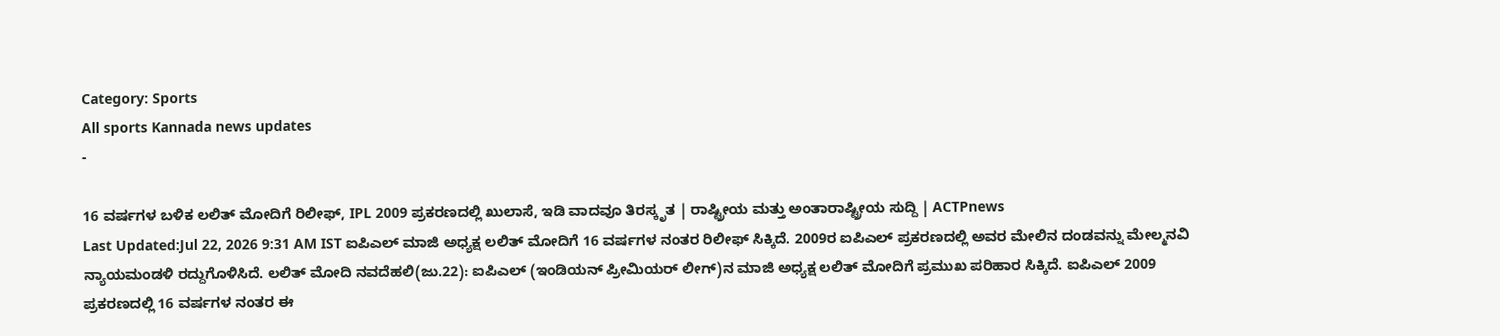Category: Sports
All sports Kannada news updates
-

16 ವರ್ಷಗಳ ಬಳಿಕ ಲಲಿತ್ ಮೋದಿಗೆ ರಿಲೀಫ್, IPL 2009 ಪ್ರಕರಣದಲ್ಲಿ ಖುಲಾಸೆ, ಇಡಿ ವಾದವೂ ತಿರಸ್ಕೃತ | ರಾಷ್ಟ್ರೀಯ ಮತ್ತು ಅಂತಾರಾಷ್ಟ್ರೀಯ ಸುದ್ದಿ | ACTPnews
Last Updated:Jul 22, 2026 9:31 AM IST ಐಪಿಎಲ್ ಮಾಜಿ ಅಧ್ಯಕ್ಷ ಲಲಿತ್ ಮೋದಿಗೆ 16 ವರ್ಷಗಳ ನಂತರ ರಿಲೀಫ್ ಸಿಕ್ಕಿದೆ. 2009ರ ಐಪಿಎಲ್ ಪ್ರಕರಣದಲ್ಲಿ ಅವರ ಮೇಲಿನ ದಂಡವನ್ನು ಮೇಲ್ಮನವಿ ನ್ಯಾಯಮಂಡಳಿ ರದ್ದುಗೊಳಿಸಿದೆ. ಲಲಿತ್ ಮೋದಿ ನವದೆಹಲಿ(ಜು.22): ಐಪಿಎಲ್ (ಇಂಡಿಯನ್ ಪ್ರೀಮಿಯರ್ ಲೀಗ್)ನ ಮಾಜಿ ಅಧ್ಯಕ್ಷ ಲಲಿತ್ ಮೋದಿಗೆ ಪ್ರಮುಖ ಪರಿಹಾರ ಸಿಕ್ಕಿದೆ. ಐಪಿಎಲ್ 2009 ಪ್ರಕರಣದಲ್ಲಿ 16 ವರ್ಷಗಳ ನಂತರ ಈ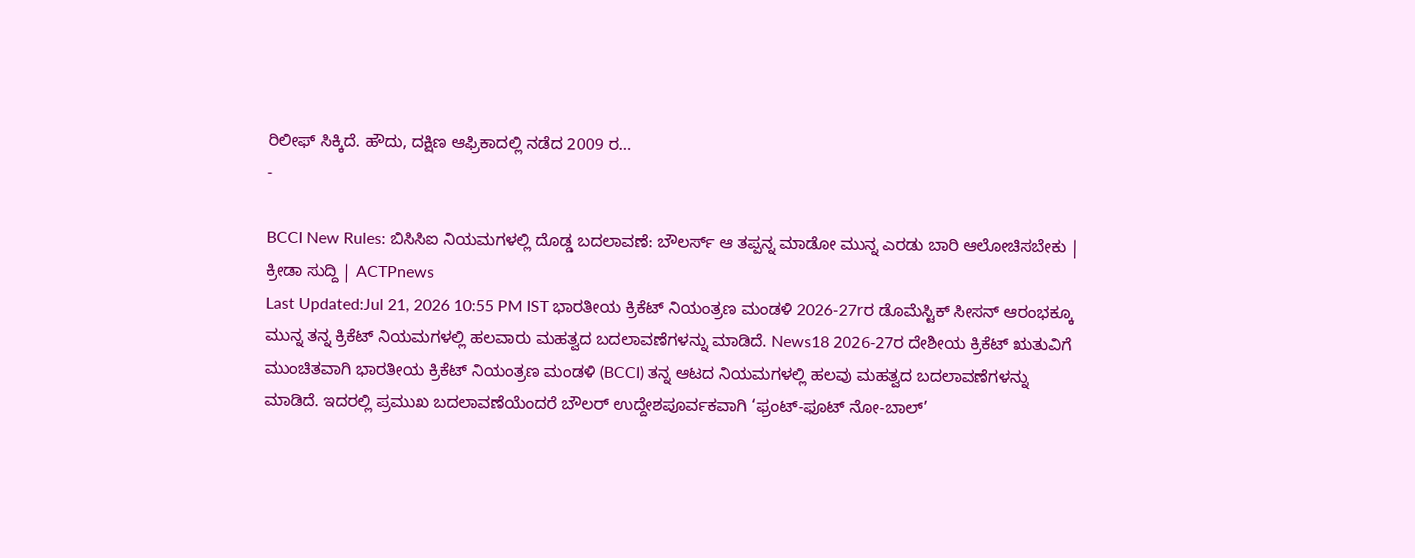ರಿಲೀಫ್ ಸಿಕ್ಕಿದೆ. ಹೌದು, ದಕ್ಷಿಣ ಆಫ್ರಿಕಾದಲ್ಲಿ ನಡೆದ 2009 ರ…
-

BCCI New Rules: ಬಿಸಿಸಿಐ ನಿಯಮಗಳಲ್ಲಿ ದೊಡ್ಡ ಬದಲಾವಣೆ: ಬೌಲರ್ಸ್ ಆ ತಪ್ಪನ್ನ ಮಾಡೋ ಮುನ್ನ ಎರಡು ಬಾರಿ ಆಲೋಚಿಸಬೇಕು | ಕ್ರೀಡಾ ಸುದ್ದಿ | ACTPnews
Last Updated:Jul 21, 2026 10:55 PM IST ಭಾರತೀಯ ಕ್ರಿಕೆಟ್ ನಿಯಂತ್ರಣ ಮಂಡಳಿ 2026-27rರ ಡೊಮೆಸ್ಟಿಕ್ ಸೀಸನ್ ಆರಂಭಕ್ಕೂ ಮುನ್ನ ತನ್ನ ಕ್ರಿಕೆಟ್ ನಿಯಮಗಳಲ್ಲಿ ಹಲವಾರು ಮಹತ್ವದ ಬದಲಾವಣೆಗಳನ್ನು ಮಾಡಿದೆ. News18 2026-27ರ ದೇಶೀಯ ಕ್ರಿಕೆಟ್ ಋತುವಿಗೆ ಮುಂಚಿತವಾಗಿ ಭಾರತೀಯ ಕ್ರಿಕೆಟ್ ನಿಯಂತ್ರಣ ಮಂಡಳಿ (BCCI) ತನ್ನ ಆಟದ ನಿಯಮಗಳಲ್ಲಿ ಹಲವು ಮಹತ್ವದ ಬದಲಾವಣೆಗಳನ್ನು ಮಾಡಿದೆ. ಇದರಲ್ಲಿ ಪ್ರಮುಖ ಬದಲಾವಣೆಯೆಂದರೆ ಬೌಲರ್ ಉದ್ದೇಶಪೂರ್ವಕವಾಗಿ ‘ಫ್ರಂಟ್-ಫೂಟ್ ನೋ-ಬಾಲ್’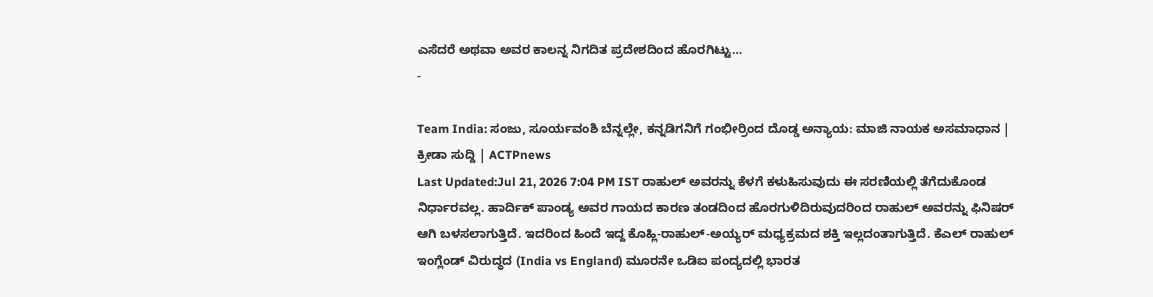ಎಸೆದರೆ ಅಥವಾ ಅವರ ಕಾಲನ್ನ ನಿಗದಿತ ಪ್ರದೇಶದಿಂದ ಹೊರಗಿಟ್ಟು…
-

Team India: ಸಂಜು, ಸೂರ್ಯವಂಶಿ ಬೆನ್ನಲ್ಲೇ, ಕನ್ನಡಿಗನಿಗೆ ಗಂಭೀರ್ರಿಂದ ದೊಡ್ಡ ಅನ್ಯಾಯ: ಮಾಜಿ ನಾಯಕ ಅಸಮಾಧಾನ | ಕ್ರೀಡಾ ಸುದ್ದಿ | ACTPnews
Last Updated:Jul 21, 2026 7:04 PM IST ರಾಹುಲ್ ಅವರನ್ನು ಕೆಳಗೆ ಕಳುಹಿಸುವುದು ಈ ಸರಣಿಯಲ್ಲಿ ತೆಗೆದುಕೊಂಡ ನಿರ್ಧಾರವಲ್ಲ. ಹಾರ್ದಿಕ್ ಪಾಂಡ್ಯ ಅವರ ಗಾಯದ ಕಾರಣ ತಂಡದಿಂದ ಹೊರಗುಳಿದಿರುವುದರಿಂದ ರಾಹುಲ್ ಅವರನ್ನು ಫಿನಿಷರ್ ಆಗಿ ಬಳಸಲಾಗುತ್ತಿದೆ. ಇದರಿಂದ ಹಿಂದೆ ಇದ್ದ ಕೊಹ್ಲಿ-ರಾಹುಲ್-ಅಯ್ಯರ್ ಮಧ್ಯಕ್ರಮದ ಶಕ್ತಿ ಇಲ್ಲದಂತಾಗುತ್ತಿದೆ. ಕೆಎಲ್ ರಾಹುಲ್ ಇಂಗ್ಲೆಂಡ್ ವಿರುದ್ಧದ (India vs England) ಮೂರನೇ ಒಡಿಐ ಪಂದ್ಯದಲ್ಲಿ ಭಾರತ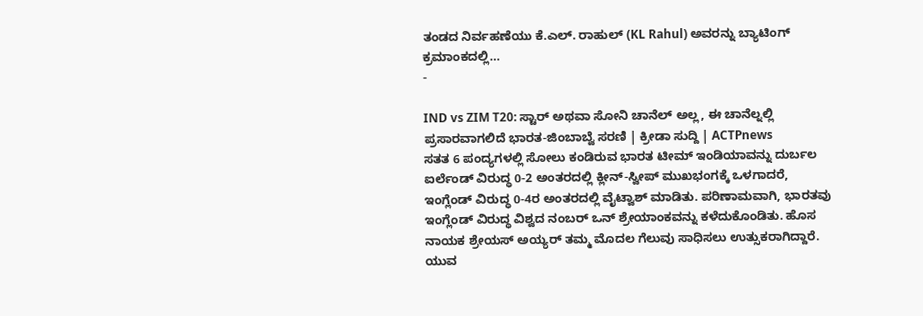ತಂಡದ ನಿರ್ವಹಣೆಯು ಕೆ.ಎಲ್. ರಾಹುಲ್ (KL Rahul) ಅವರನ್ನು ಬ್ಯಾಟಿಂಗ್ ಕ್ರಮಾಂಕದಲ್ಲಿ…
-

IND vs ZIM T20: ಸ್ಟಾರ್ ಅಥವಾ ಸೋನಿ ಚಾನೆಲ್ ಅಲ್ಲ, ಈ ಚಾನೆಲ್ನಲ್ಲಿ ಪ್ರಸಾರವಾಗಲಿದೆ ಭಾರತ-ಜಿಂಬಾಬ್ವೆ ಸರಣಿ | ಕ್ರೀಡಾ ಸುದ್ದಿ | ACTPnews
ಸತತ 6 ಪಂದ್ಯಗಳಲ್ಲಿ ಸೋಲು ಕಂಡಿರುವ ಭಾರತ ಟೀಮ್ ಇಂಡಿಯಾವನ್ನು ದುರ್ಬಲ ಐರ್ಲೆಂಡ್ ವಿರುದ್ಧ 0-2 ಅಂತರದಲ್ಲಿ ಕ್ಲೀನ್-ಸ್ವೀಪ್ ಮುಖಭಂಗಕ್ಕೆ ಒಳಗಾದರೆ, ಇಂಗ್ಲೆಂಡ್ ವಿರುದ್ಧ 0-4ರ ಅಂತರದಲ್ಲಿ ವೈಟ್ವಾಶ್ ಮಾಡಿತು. ಪರಿಣಾಮವಾಗಿ, ಭಾರತವು ಇಂಗ್ಲೆಂಡ್ ವಿರುದ್ಧ ವಿಶ್ವದ ನಂಬರ್ ಒನ್ ಶ್ರೇಯಾಂಕವನ್ನು ಕಳೆದುಕೊಂಡಿತು. ಹೊಸ ನಾಯಕ ಶ್ರೇಯಸ್ ಅಯ್ಯರ್ ತಮ್ಮ ಮೊದಲ ಗೆಲುವು ಸಾಧಿಸಲು ಉತ್ಸುಕರಾಗಿದ್ದಾರೆ. ಯುವ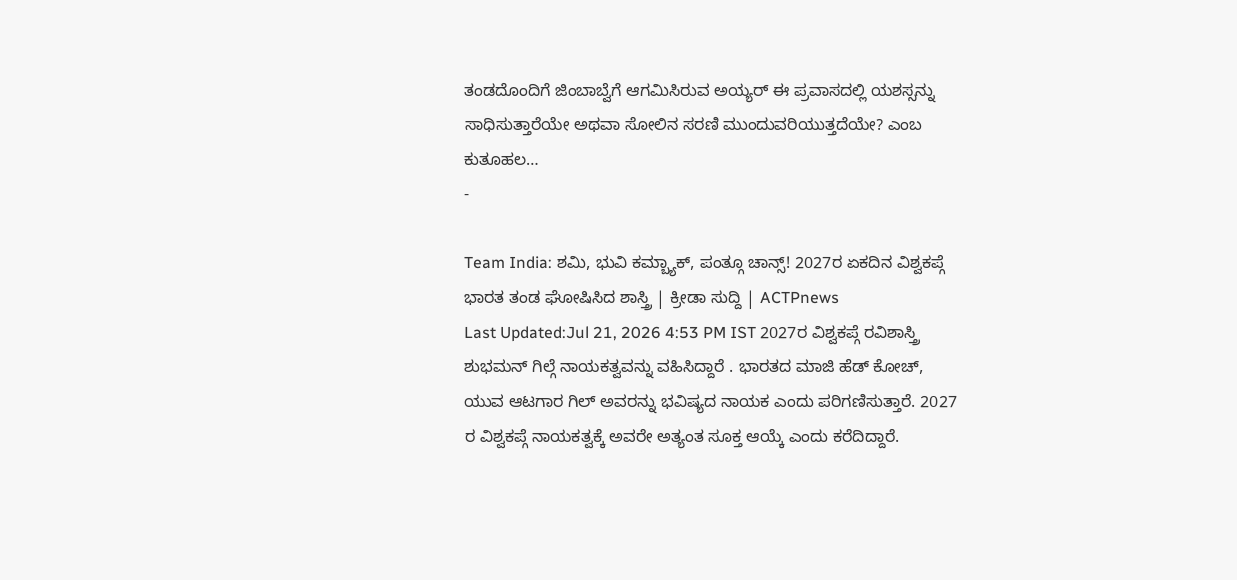ತಂಡದೊಂದಿಗೆ ಜಿಂಬಾಬ್ವೆಗೆ ಆಗಮಿಸಿರುವ ಅಯ್ಯರ್ ಈ ಪ್ರವಾಸದಲ್ಲಿ ಯಶಸ್ಸನ್ನು ಸಾಧಿಸುತ್ತಾರೆಯೇ ಅಥವಾ ಸೋಲಿನ ಸರಣಿ ಮುಂದುವರಿಯುತ್ತದೆಯೇ? ಎಂಬ ಕುತೂಹಲ…
-

Team India: ಶಮಿ, ಭುವಿ ಕಮ್ಬ್ಯಾಕ್, ಪಂತ್ಗೂ ಚಾನ್ಸ್! 2027ರ ಏಕದಿನ ವಿಶ್ವಕಪ್ಗೆ ಭಾರತ ತಂಡ ಘೋಷಿಸಿದ ಶಾಸ್ತ್ರಿ | ಕ್ರೀಡಾ ಸುದ್ದಿ | ACTPnews
Last Updated:Jul 21, 2026 4:53 PM IST 2027ರ ವಿಶ್ವಕಪ್ಗೆ ರವಿಶಾಸ್ತ್ರಿ ಶುಭಮನ್ ಗಿಲ್ಗೆ ನಾಯಕತ್ವವನ್ನು ವಹಿಸಿದ್ದಾರೆ . ಭಾರತದ ಮಾಜಿ ಹೆಡ್ ಕೋಚ್, ಯುವ ಆಟಗಾರ ಗಿಲ್ ಅವರನ್ನು ಭವಿಷ್ಯದ ನಾಯಕ ಎಂದು ಪರಿಗಣಿಸುತ್ತಾರೆ. 2027 ರ ವಿಶ್ವಕಪ್ಗೆ ನಾಯಕತ್ವಕ್ಕೆ ಅವರೇ ಅತ್ಯಂತ ಸೂಕ್ತ ಆಯ್ಕೆ ಎಂದು ಕರೆದಿದ್ದಾರೆ.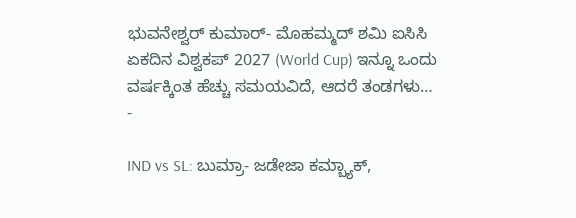ಭುವನೇಶ್ವರ್ ಕುಮಾರ್- ಮೊಹಮ್ಮದ್ ಶಮಿ ಐಸಿಸಿ ಏಕದಿನ ವಿಶ್ವಕಪ್ 2027 (World Cup) ಇನ್ನೂ ಒಂದು ವರ್ಷಕ್ಕಿಂತ ಹೆಚ್ಚು ಸಮಯವಿದೆ, ಆದರೆ ತಂಡಗಳು…
-

IND vs SL: ಬುಮ್ರಾ- ಜಡೇಜಾ ಕಮ್ಬ್ಯಾಕ್,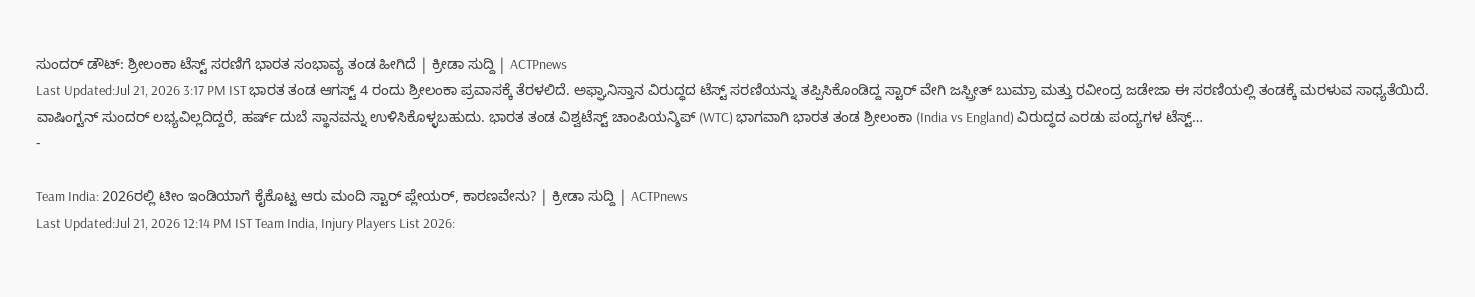ಸುಂದರ್ ಡೌಟ್: ಶ್ರೀಲಂಕಾ ಟೆಸ್ಟ್ ಸರಣಿಗೆ ಭಾರತ ಸಂಭಾವ್ಯ ತಂಡ ಹೀಗಿದೆ | ಕ್ರೀಡಾ ಸುದ್ದಿ | ACTPnews
Last Updated:Jul 21, 2026 3:17 PM IST ಭಾರತ ತಂಡ ಆಗಸ್ಟ್ 4 ರಂದು ಶ್ರೀಲಂಕಾ ಪ್ರವಾಸಕ್ಕೆ ತೆರಳಲಿದೆ. ಅಫ್ಘಾನಿಸ್ತಾನ ವಿರುದ್ಧದ ಟೆಸ್ಟ್ ಸರಣಿಯನ್ನು ತಪ್ಪಿಸಿಕೊಂಡಿದ್ದ ಸ್ಟಾರ್ ವೇಗಿ ಜಸ್ಪ್ರೀತ್ ಬುಮ್ರಾ ಮತ್ತು ರವೀಂದ್ರ ಜಡೇಜಾ ಈ ಸರಣಿಯಲ್ಲಿ ತಂಡಕ್ಕೆ ಮರಳುವ ಸಾಧ್ಯತೆಯಿದೆ. ವಾಷಿಂಗ್ಟನ್ ಸುಂದರ್ ಲಭ್ಯವಿಲ್ಲದಿದ್ದರೆ, ಹರ್ಷ್ ದುಬೆ ಸ್ಥಾನವನ್ನು ಉಳಿಸಿಕೊಳ್ಳಬಹುದು. ಭಾರತ ತಂಡ ವಿಶ್ವಟೆಸ್ಟ್ ಚಾಂಪಿಯನ್ಶಿಪ್ (WTC) ಭಾಗವಾಗಿ ಭಾರತ ತಂಡ ಶ್ರೀಲಂಕಾ (India vs England) ವಿರುದ್ಧದ ಎರಡು ಪಂದ್ಯಗಳ ಟೆಸ್ಟ್…
-

Team India: 2026ರಲ್ಲಿ ಟೀಂ ಇಂಡಿಯಾಗೆ ಕೈಕೊಟ್ಟ ಆರು ಮಂದಿ ಸ್ಟಾರ್ ಪ್ಲೇಯರ್, ಕಾರಣವೇನು? | ಕ್ರೀಡಾ ಸುದ್ದಿ | ACTPnews
Last Updated:Jul 21, 2026 12:14 PM IST Team India, Injury Players List 2026: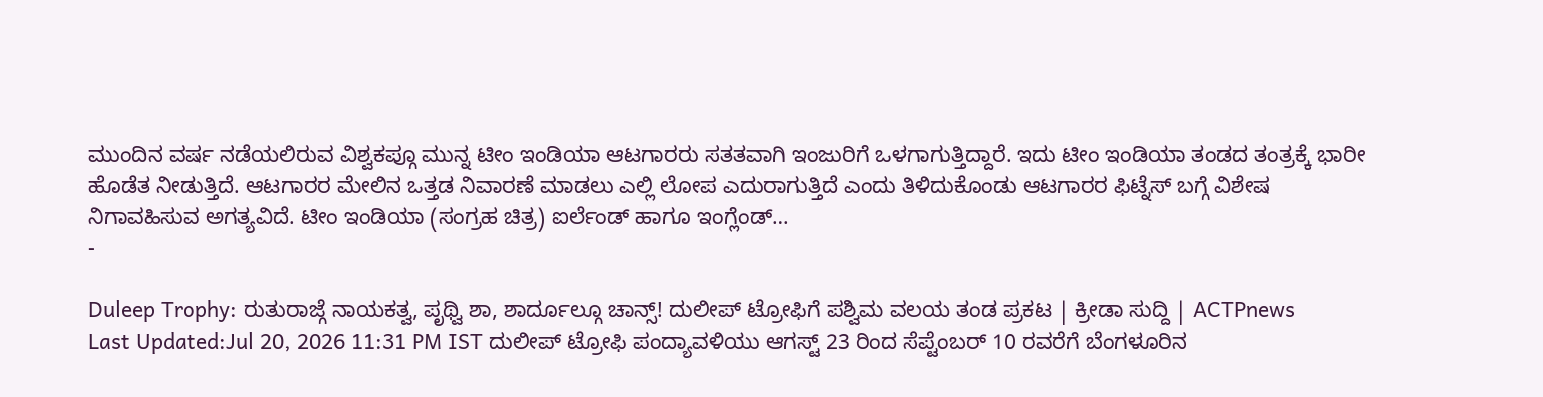ಮುಂದಿನ ವರ್ಷ ನಡೆಯಲಿರುವ ವಿಶ್ವಕಪ್ಗೂ ಮುನ್ನ ಟೀಂ ಇಂಡಿಯಾ ಆಟಗಾರರು ಸತತವಾಗಿ ಇಂಜುರಿಗೆ ಒಳಗಾಗುತ್ತಿದ್ದಾರೆ. ಇದು ಟೀಂ ಇಂಡಿಯಾ ತಂಡದ ತಂತ್ರಕ್ಕೆ ಭಾರೀ ಹೊಡೆತ ನೀಡುತ್ತಿದೆ. ಆಟಗಾರರ ಮೇಲಿನ ಒತ್ತಡ ನಿವಾರಣೆ ಮಾಡಲು ಎಲ್ಲಿ ಲೋಪ ಎದುರಾಗುತ್ತಿದೆ ಎಂದು ತಿಳಿದುಕೊಂಡು ಆಟಗಾರರ ಫಿಟ್ನೆಸ್ ಬಗ್ಗೆ ವಿಶೇಷ ನಿಗಾವಹಿಸುವ ಅಗತ್ಯವಿದೆ. ಟೀಂ ಇಂಡಿಯಾ (ಸಂಗ್ರಹ ಚಿತ್ರ) ಐರ್ಲೆಂಡ್ ಹಾಗೂ ಇಂಗ್ಲೆಂಡ್…
-

Duleep Trophy: ರುತುರಾಜ್ಗೆ ನಾಯಕತ್ವ, ಪೃಥ್ವಿ ಶಾ, ಶಾರ್ದೂಲ್ಗೂ ಚಾನ್ಸ್! ದುಲೀಪ್ ಟ್ರೋಫಿಗೆ ಪಶ್ವಿಮ ವಲಯ ತಂಡ ಪ್ರಕಟ | ಕ್ರೀಡಾ ಸುದ್ದಿ | ACTPnews
Last Updated:Jul 20, 2026 11:31 PM IST ದುಲೀಪ್ ಟ್ರೋಫಿ ಪಂದ್ಯಾವಳಿಯು ಆಗಸ್ಟ್ 23 ರಿಂದ ಸೆಪ್ಟೆಂಬರ್ 10 ರವರೆಗೆ ಬೆಂಗಳೂರಿನ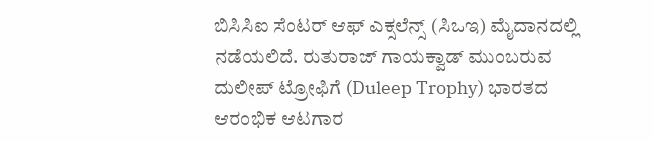ಬಿಸಿಸಿಐ ಸೆಂಟರ್ ಆಫ್ ಎಕ್ಸಲೆನ್ಸ್ (ಸಿಒಇ) ಮೈದಾನದಲ್ಲಿ ನಡೆಯಲಿದೆ. ರುತುರಾಜ್ ಗಾಯಕ್ವಾಡ್ ಮುಂಬರುವ ದುಲೀಪ್ ಟ್ರೋಫಿಗೆ (Duleep Trophy) ಭಾರತದ ಆರಂಭಿಕ ಆಟಗಾರ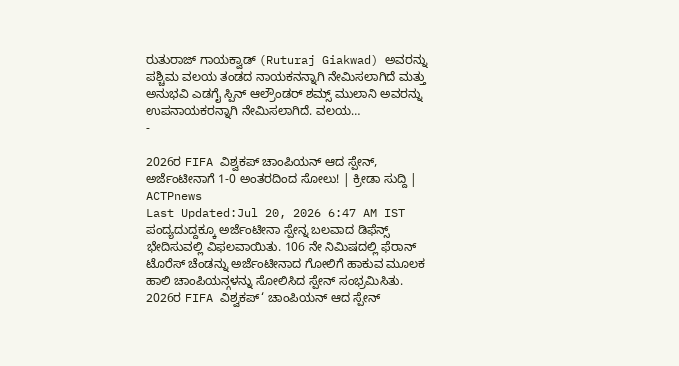ರುತುರಾಜ್ ಗಾಯಕ್ವಾಡ್ (Ruturaj Giakwad) ಅವರನ್ನು ಪಶ್ಚಿಮ ವಲಯ ತಂಡದ ನಾಯಕನನ್ನಾಗಿ ನೇಮಿಸಲಾಗಿದೆ ಮತ್ತು ಅನುಭವಿ ಎಡಗೈ ಸ್ಪಿನ್ ಆಲ್ರೌಂಡರ್ ಶಮ್ಸ್ ಮುಲಾನಿ ಅವರನ್ನು ಉಪನಾಯಕರನ್ನಾಗಿ ನೇಮಿಸಲಾಗಿದೆ. ವಲಯ…
-

2026ರ FIFA ವಿಶ್ವಕಪ್ ಚಾಂಪಿಯನ್ ಆದ ಸ್ಪೇನ್, ಅರ್ಜೆಂಟೀನಾಗೆ 1-0 ಅಂತರದಿಂದ ಸೋಲು! | ಕ್ರೀಡಾ ಸುದ್ದಿ | ACTPnews
Last Updated:Jul 20, 2026 6:47 AM IST ಪಂದ್ಯದುದ್ದಕ್ಕೂ ಅರ್ಜೆಂಟೀನಾ ಸ್ಪೇನ್ನ ಬಲವಾದ ಡಿಫೆನ್ಸ್ ಭೇದಿಸುವಲ್ಲಿ ವಿಫಲವಾಯಿತು. 106 ನೇ ನಿಮಿಷದಲ್ಲಿ ಫೆರಾನ್ ಟೊರೆಸ್ ಚೆಂಡನ್ನು ಅರ್ಜೆಂಟೀನಾದ ಗೋಲಿಗೆ ಹಾಕುವ ಮೂಲಕ ಹಾಲಿ ಚಾಂಪಿಯನ್ಗಳನ್ನು ಸೋಲಿಸಿದ ಸ್ಪೇನ್ ಸಂಭ್ರಮಿಸಿತು. 2026ರ FIFA ವಿಶ್ವಕಪ್‘ ಚಾಂಪಿಯನ್ ಆದ ಸ್ಪೇನ್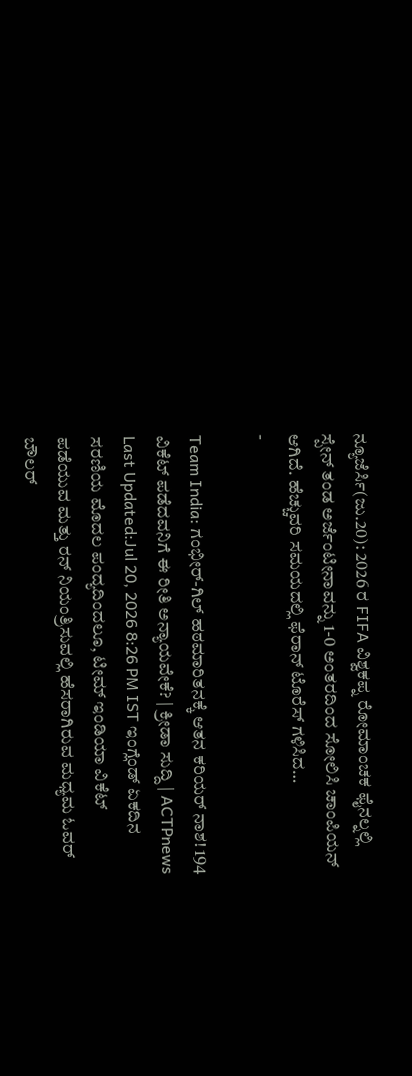ನ್ಯೂಜೆರ್ಸಿ(ಜು.20): 2026 ರ FIFA ವಿಶ್ವಕಪ್ನ ರೋಮಾಂಚಕ ಫೈನಲ್ನಲ್ಲಿ ಸ್ಪೇನ್ ತಂಡ ಅರ್ಜೆಂಟೀನಾವನ್ನು 1-0 ಅಂತರದಿಂದ ಸೋಲಿಸಿ ಚಾಂಪಿಯನ್ ಆಗಿದೆ. ಹೆಚ್ಚುವರಿ ಸಮಯದಲ್ಲಿ ಫೆರಾನ್ ಟೊರೆಸ್ ಗಳಿಸಿದ…
-

Team India: ಗಂಭೀರ್-ಗಿಲ್ ಹಠಮಾರಿತನಕ್ಕೆ ಆತನ ಕರಿಯರ್ ನಾಶ! 194 ವಿಕೆಟ್ ಪಡೆದವನಿಗೆ ಈ ರೀತಿ ಅನ್ಯಾಯವೇಕೆ? | ಕ್ರೀಡಾ ಸುದ್ದಿ | ACTPnews
Last Updated:Jul 20, 2026 8:26 PM IST ಇಂಗ್ಲೆಂಡ್ ಏಕದಿನ ಸರಣಿಯ ಮೊದಲ ಪಂದ್ಯದಿಂದಲೂ, ಟೀಮ್ ಇಂಡಿಯಾ ವಿಕೆಟ್ ಪಡೆಯುವ ಮತ್ತು ರನ್ ನಿಯಂತ್ರಿಸುವಲ್ಲಿ ಹೆಸರಾಗಿರುವ ಮಧ್ಯಮ ಓವರ್ ಬೌಲರ್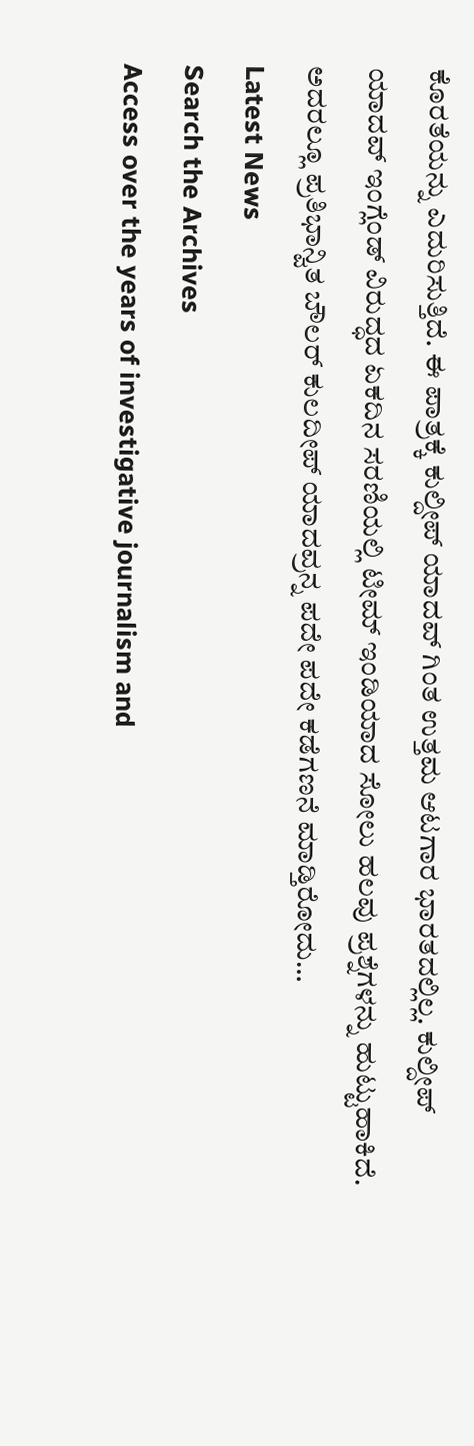ಕೊರತೆಯನ್ನು ಎದುರಿಸುತ್ತಿದೆ. ಈ ಪಾತ್ರಕ್ಕೆ ಕುಲ್ದೀಪ್ ಯಾದವ್ ಗಿಂತ ಉತ್ತಮ ಆಟಗಾರ ಭಾರತದಲ್ಲಿಲ್ಲ. ಕುಲ್ದೀಪ್ ಯಾದವ್ ಇಂಗ್ಲೆಂಡ್ ವಿರುದ್ಧದ ಏಕದಿನ ಸರಣಿಯಲ್ಲಿ ಟೀಮ್ ಇಂಡಿಯಾದ ಸೋಲು ಹಲವು ಪ್ರಶ್ನೆಗಳನ್ನು ಹುಟ್ಟುಹಾಕಿದೆ. ಅದರಲ್ಲೂ ಪ್ರತಿಭಾನ್ವಿತ ಬೌಲರ್ ಕುಲದೀಪ್ ಯಾದವ್ರನ್ನ ಪದೇ ಪದೇ ಕಡೆಗಣನೆ ಮಾಡ್ತಿರೋದು…
Latest News
Search the Archives
Access over the years of investigative journalism and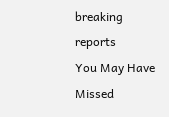breaking reports
You May Have Missed